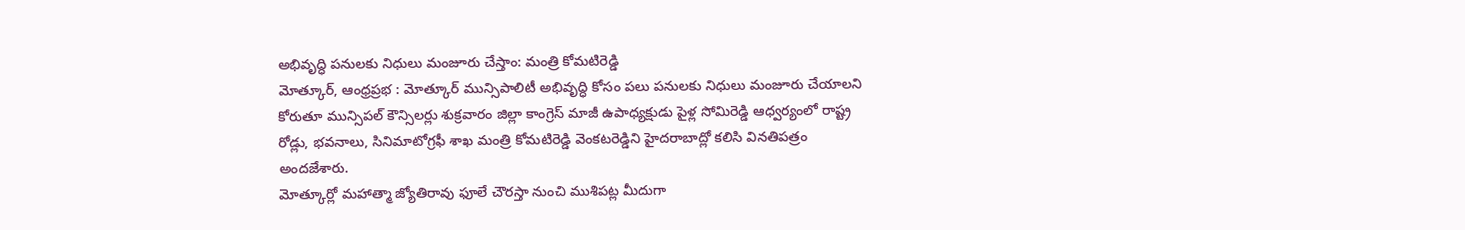అభివృద్ధి పనులకు నిధులు మంజూరు చేస్తాం: మంత్రి కోమటిరెడ్డి
మోత్కూర్, ఆంధ్రప్రభ : మోత్కూర్ మున్సిపాలిటీ అభివృద్ధి కోసం పలు పనులకు నిధులు మంజూరు చేయాలని కోరుతూ మున్సిపల్ కౌన్సిలర్లు శుక్రవారం జిల్లా కాంగ్రెస్ మాజీ ఉపాధ్యక్షుడు పైళ్ల సోమిరెడ్డి ఆధ్వర్యంలో రాష్ట్ర రోడ్లు, భవనాలు, సినిమాటోగ్రఫీ శాఖ మంత్రి కోమటిరెడ్డి వెంకటరెడ్డిని హైదరాబాద్లో కలిసి వినతిపత్రం అందజేశారు.
మోత్కూర్లో మహాత్మా జ్యోతిరావు ఫూలే చౌరస్తా నుంచి ముశిపట్ల మీదుగా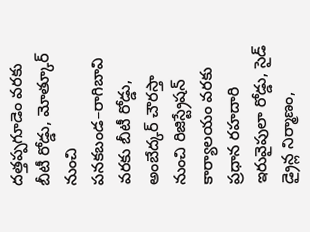దత్తప్పగూడెం వరకు బీటీ రోడ్డు, మోత్కూర్ నుంచి పనకబండ–రాగిబావి వరకు బీటీ రోడ్డు, అంబేద్కర్ చౌరస్తా నుంచి రిజిస్ట్రేషన్ కార్యాలయం వరకు ప్రధాన రహదారి ఇరువైపులా రోడ్డు, సైడ్ డ్రైన్ల నిర్మాణం,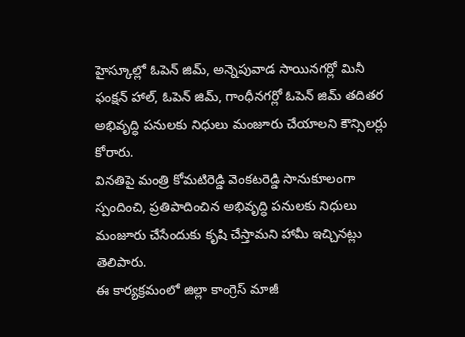హైస్కూల్లో ఓపెన్ జిమ్, అన్నెపువాడ సాయినగర్లో మినీ ఫంక్షన్ హాల్, ఓపెన్ జిమ్, గాంధీనగర్లో ఓపెన్ జిమ్ తదితర అభివృద్ధి పనులకు నిధులు మంజూరు చేయాలని కౌన్సిలర్లు కోరారు.
వినతిపై మంత్రి కోమటిరెడ్డి వెంకటరెడ్డి సానుకూలంగా స్పందించి, ప్రతిపాదించిన అభివృద్ధి పనులకు నిధులు మంజూరు చేసేందుకు కృషి చేస్తామని హామీ ఇచ్చినట్లు తెలిపారు.
ఈ కార్యక్రమంలో జిల్లా కాంగ్రెస్ మాజీ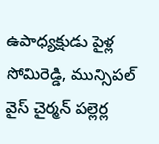ఉపాధ్యక్షుడు పైళ్ల సోమిరెడ్డి, మున్సిపల్ వైస్ చైర్మన్ పల్లెర్ల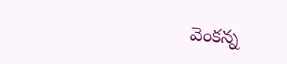వెంకన్న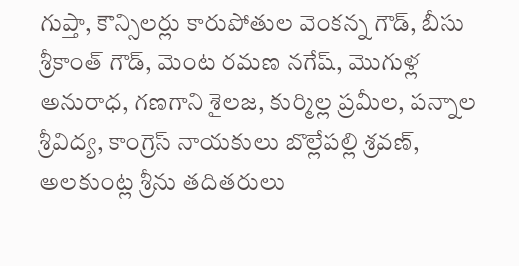గుప్తా, కౌన్సిలర్లు కారుపోతుల వెంకన్న గౌడ్, బీసు శ్రీకాంత్ గౌడ్, మెంట రమణ నగేష్, మొగుళ్ల అనురాధ, గణగాని శైలజ, కుర్మిల్ల ప్రమీల, పన్నాల శ్రీవిద్య, కాంగ్రెస్ నాయకులు బొల్లేపల్లి శ్రవణ్, అలకుంట్ల శ్రీను తదితరులు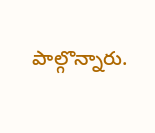పాల్గొన్నారు.